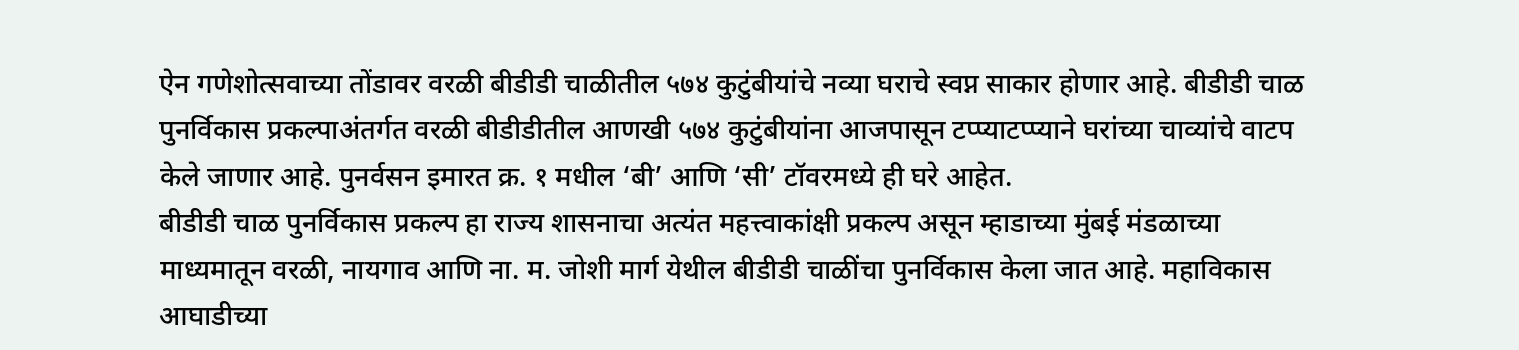ऐन गणेशोत्सवाच्या तोंडावर वरळी बीडीडी चाळीतील ५७४ कुटुंबीयांचे नव्या घराचे स्वप्न साकार होणार आहे. बीडीडी चाळ पुनर्विकास प्रकल्पाअंतर्गत वरळी बीडीडीतील आणखी ५७४ कुटुंबीयांना आजपासून टप्प्याटप्प्याने घरांच्या चाव्यांचे वाटप केले जाणार आहे. पुनर्वसन इमारत क्र. १ मधील ‘बी’ आणि ‘सी’ टॉवरमध्ये ही घरे आहेत.
बीडीडी चाळ पुनर्विकास प्रकल्प हा राज्य शासनाचा अत्यंत महत्त्वाकांक्षी प्रकल्प असून म्हाडाच्या मुंबई मंडळाच्या माध्यमातून वरळी, नायगाव आणि ना. म. जोशी मार्ग येथील बीडीडी चाळींचा पुनर्विकास केला जात आहे. महाविकास आघाडीच्या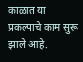काळात या प्रकल्पाचे काम सुरू झाले आहे.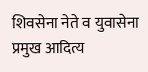शिवसेना नेते व युवासेना प्रमुख आदित्य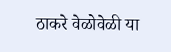ठाकरे वेळोवेळी या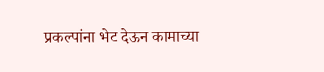प्रकल्पांना भेट देऊन कामाच्या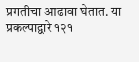प्रगतीचा आढावा घेतात. या प्रकल्पाद्वारे १२१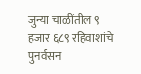जुन्या चाळींतील ९ हजार ६८९ रहिवाशांचे पुनर्वसन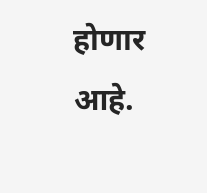होणार आहे.